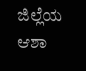ಜಿಲ್ಲೆಯ ಆಶಾ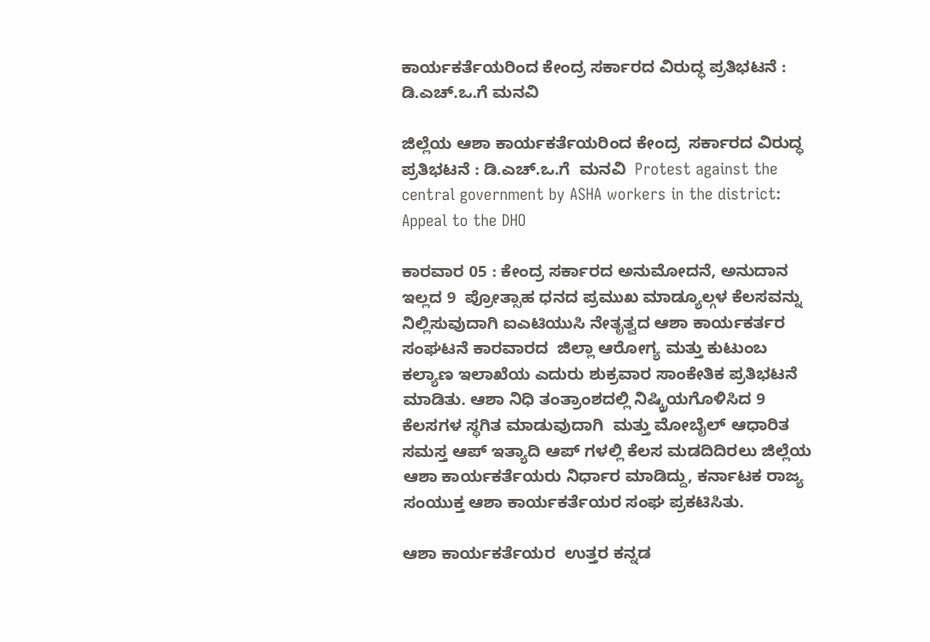ಕಾರ್ಯಕರ್ತೆಯರಿಂದ ಕೇಂದ್ರ ಸರ್ಕಾರದ ವಿರುದ್ಧ ಪ್ರತಿಭಟನೆ : ಡಿ.ಎಚ್‌.ಒ.ಗೆ ಮನವಿ

ಜಿಲ್ಲೆಯ ಆಶಾ ಕಾರ್ಯಕರ್ತೆಯರಿಂದ ಕೇಂದ್ರ  ಸರ್ಕಾರದ ವಿರುದ್ಧ  ಪ್ರತಿಭಟನೆ : ಡಿ.ಎಚ್‌.ಒ.ಗೆ  ಮನವಿ  Protest against the central government by ASHA workers in the district: Appeal to the DHO

ಕಾರವಾರ 05 : ಕೇಂದ್ರ ಸರ್ಕಾರದ ಅನುಮೋದನೆ, ಅನುದಾನ ಇಲ್ಲದ 9  ಪ್ರೋತ್ಸಾಹ ಧನದ ಪ್ರಮುಖ ಮಾಡ್ಯೂಲ್ಗಳ ಕೆಲಸವನ್ನು ನಿಲ್ಲಿಸುವುದಾಗಿ ಐಎಟಿಯುಸಿ ನೇತೃತ್ವದ ಆಶಾ ಕಾರ್ಯಕರ್ತರ ಸಂಘಟನೆ ಕಾರವಾರದ  ಜಿಲ್ಲಾ ಆರೋಗ್ಯ ಮತ್ತು ಕುಟುಂಬ ಕಲ್ಯಾಣ ಇಲಾಖೆಯ ಎದುರು ಶುಕ್ರವಾರ ಸಾಂಕೇತಿಕ ಪ್ರತಿಭಟನೆ ಮಾಡಿತು. ಆಶಾ ನಿಧಿ ತಂತ್ರಾಂಶದಲ್ಲಿ ನಿಷ್ಕ್ರಿಯಗೊಳಿಸಿದ 9  ಕೆಲಸಗಳ ಸ್ಥಗಿತ ಮಾಡುವುದಾಗಿ  ಮತ್ತು ಮೋಬೈಲ್ ಆಧಾರಿತ ಸಮಸ್ತ ಆಪ್ ಇತ್ಯಾದಿ ಆಪ್ ಗಳಲ್ಲಿ ಕೆಲಸ ಮಡದಿದಿರಲು ಜಿಲ್ಲೆಯ ಆಶಾ ಕಾರ್ಯಕರ್ತೆಯರು ನಿರ್ಧಾರ ಮಾಡಿದ್ದು, ಕರ್ನಾಟಕ ರಾಜ್ಯ ಸಂಯುಕ್ತ ಆಶಾ ಕಾರ್ಯಕರ್ತೆಯರ ಸಂಘ ಪ್ರಕಟಿಸಿತು.

ಆಶಾ ಕಾರ್ಯಕರ್ತೆಯರ  ಉತ್ತರ ಕನ್ನಡ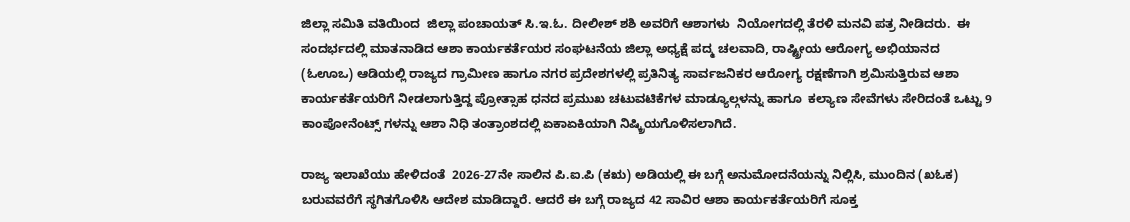ಜಿಲ್ಲಾ ಸಮಿತಿ ವತಿಯಿಂದ  ಜಿಲ್ಲಾ ಪಂಚಾಯತ್ ಸಿ.ಇ.ಓ. ದೀಲೀಶ್ ಶಶಿ ಅವರಿಗೆ ಆಶಾಗಳು  ನಿಯೋಗದಲ್ಲಿ ತೆರಳಿ ಮನವಿ ಪತ್ರ ನೀಡಿದರು.  ಈ ಸಂದರ್ಭದಲ್ಲಿ ಮಾತನಾಡಿದ ಆಶಾ ಕಾರ್ಯಕರ್ತೆಯರ ಸಂಘಟನೆಯ ಜಿಲ್ಲಾ ಅಧ್ಯಕ್ಷೆ ಪದ್ಮ ಚಲವಾದಿ, ರಾಷ್ಟ್ರೀಯ ಆರೋಗ್ಯ ಅಭಿಯಾನದ (ಓಊಒ) ಆಡಿಯಲ್ಲಿ ರಾಜ್ಯದ ಗ್ರಾಮೀಣ ಹಾಗೂ ನಗರ ಪ್ರದೇಶಗಳಲ್ಲಿ ಪ್ರತಿನಿತ್ಯ ಸಾರ್ವಜನಿಕರ ಆರೋಗ್ಯ ರಕ್ಷಣೆಗಾಗಿ ಶ್ರಮಿಸುತ್ತಿರುವ ಆಶಾ ಕಾರ್ಯಕರ್ತೆಯರಿಗೆ ನೀಡಲಾಗುತ್ತಿದ್ದ ಪ್ರೋತ್ಸಾಹ ಧನದ ಪ್ರಮುಖ ಚಟುವಟಿಕೆಗಳ ಮಾಡ್ಯೂಲ್ಗಳನ್ನು ಹಾಗೂ  ಕಲ್ಯಾಣ ಸೇವೆಗಳು ಸೇರಿದಂತೆ ಒಟ್ಟು 9 ಕಾಂಪೋನೆಂಟ್ಸ್‌ ಗಳನ್ನು ಆಶಾ ನಿಧಿ ತಂತ್ರಾಂಶದಲ್ಲಿ ಏಕಾಏಕಿಯಾಗಿ ನಿಷ್ಕ್ರಿಯಗೊಳಿಸಲಾಗಿದೆ.

ರಾಜ್ಯ ಇಲಾಖೆಯು ಹೇಳಿದಂತೆ  2026-27ನೇ ಸಾಲಿನ ಪಿ.ಐ.ಪಿ (ಕಋ) ಅಡಿಯಲ್ಲಿ ಈ ಬಗ್ಗೆ ಅನುಮೋದನೆಯನ್ನು ನಿಲ್ಲಿಸಿ, ಮುಂದಿನ (ಖಓಕ) ಬರುವವರೆಗೆ ಸ್ಥಗಿತಗೊಳಿಸಿ ಆದೇಶ ಮಾಡಿದ್ದಾರೆ. ಆದರೆ ಈ ಬಗ್ಗೆ ರಾಜ್ಯದ 42 ಸಾವಿರ ಆಶಾ ಕಾರ್ಯಕರ್ತೆಯರಿಗೆ ಸೂಕ್ತ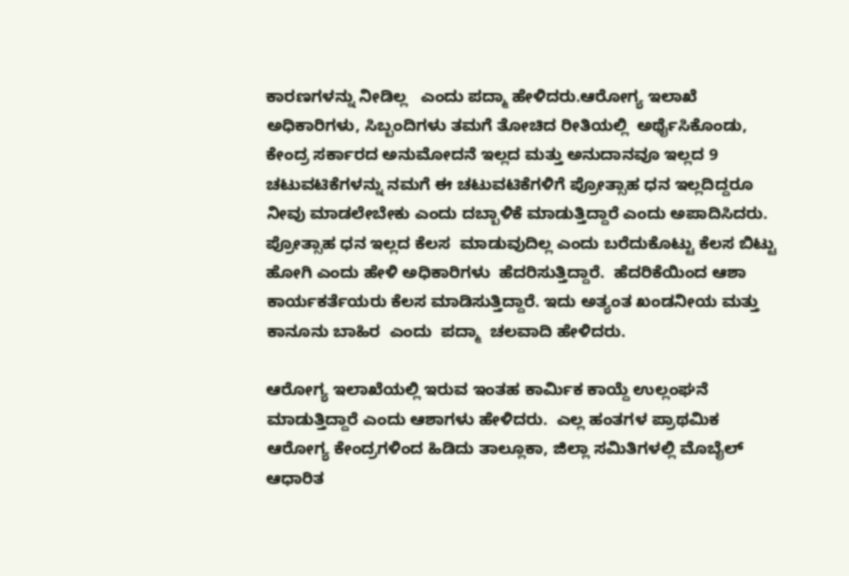ಕಾರಣಗಳನ್ನು ನೀಡಿಲ್ಲ   ಎಂದು ಪದ್ಮಾ ಹೇಳಿದರು.ಆರೋಗ್ಯ ಇಲಾಖೆ ಅಧಿಕಾರಿಗಳು, ಸಿಬ್ಬಂದಿಗಳು ತಮಗೆ ತೋಚಿದ ರೀತಿಯಲ್ಲಿ  ಅರ್ಥೈಸಿಕೊಂಡು, ಕೇಂದ್ರ ಸರ್ಕಾರದ ಅನುಮೋದನೆ ಇಲ್ಲದ ಮತ್ತು ಅನುದಾನವೂ ಇಲ್ಲದ 9 ಚಟುವಟಿಕೆಗಳನ್ನು ನಮಗೆ ಈ ಚಟುವಟಿಕೆಗಳಿಗೆ ಪ್ರೋತ್ಸಾಹ ಧನ ಇಲ್ಲದಿದ್ದರೂ  ನೀವು ಮಾಡಲೇಬೇಕು ಎಂದು ದಬ್ಬಾಳಿಕೆ ಮಾಡುತ್ತಿದ್ದಾರೆ ಎಂದು ಅಪಾದಿಸಿದರು.  ಪ್ರೋತ್ಸಾಹ ಧನ ಇಲ್ಲದ ಕೆಲಸ  ಮಾಡುವುದಿಲ್ಲ ಎಂದು ಬರೆದುಕೊಟ್ಟು ಕೆಲಸ ಬಿಟ್ಟು ಹೋಗಿ ಎಂದು ಹೇಳಿ ಅಧಿಕಾರಿಗಳು  ಹೆದರಿಸುತ್ತಿದ್ದಾರೆ.  ಹೆದರಿಕೆಯಿಂದ ಆಶಾ ಕಾರ್ಯಕರ್ತೆಯರು ಕೆಲಸ ಮಾಡಿಸುತ್ತಿದ್ದಾರೆ. ಇದು ಅತ್ಯಂತ ಖಂಡನೀಯ ಮತ್ತು ಕಾನೂನು ಬಾಹಿರ  ಎಂದು  ಪದ್ಮಾ  ಚಲವಾದಿ ಹೇಳಿದರು.

ಆರೋಗ್ಯ ಇಲಾಖೆಯಲ್ಲಿ ಇರುವ ಇಂತಹ ಕಾರ್ಮಿಕ ಕಾಯ್ದೆ ಉಲ್ಲಂಘನೆ ಮಾಡುತ್ತಿದ್ದಾರೆ ಎಂದು ಆಶಾಗಳು ಹೇಳಿದರು.  ಎಲ್ಲ ಹಂತಗಳ ಪ್ರಾಥಮಿಕ ಆರೋಗ್ಯ ಕೇಂದ್ರಗಳಿಂದ ಹಿಡಿದು ತಾಲ್ಲೂಕಾ, ಜಿಲ್ಲಾ ಸಮಿತಿಗಳಲ್ಲಿ ಮೊಬೈಲ್ ಆಧಾರಿತ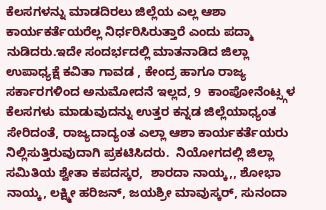ಕೆಲಸಗಳನ್ನು ಮಾಡದಿರಲು ಜಿಲ್ಲೆಯ ಎಲ್ಲ ಆಶಾ ಕಾರ್ಯಕರ್ತೆಯರೆಲ್ಲ ನಿರ್ಧರಿಸಿರುತ್ತಾರೆ ಎಂದು ಪದ್ಮಾ ನುಡಿದರು.ಇದೇ ಸಂದರ್ಭದಲ್ಲಿ ಮಾತನಾಡಿದ ಜಿಲ್ಲಾ ಉಪಾಧ್ಯಕ್ಷೆ ಕವಿತಾ ಗಾವಡ , ಕೇಂದ್ರ ಹಾಗೂ ರಾಜ್ಯ ಸರ್ಕಾರಗಳಿಂದ ಅನುಮೋದನೆ ಇಲ್ಲದ, 9  ಕಾಂಪೋನೆಂಟ್ಸ್ಗಳ ಕೆಲಸಗಳು ಮಾಡುವುದನ್ನು ಉತ್ತರ ಕನ್ನಡ ಜಿಲ್ಲೆಯಾಧ್ಯಂತ ಸೇರಿದಂತೆ, ರಾಜ್ಯದಾದ್ಯಂತ ಎಲ್ಲಾ ಆಶಾ ಕಾರ್ಯಕರ್ತೆಯರು ನಿಲ್ಲಿಸುತ್ತಿರುವುದಾಗಿ ಪ್ರಕಟಿಸಿದರು.  ನಿಯೋಗದಲ್ಲಿ ಜಿಲ್ಲಾ ಸಮಿತಿಯ ಶ್ವೇತಾ ಕಪದಸ್ಕರ,  ಶಾರದಾ ನಾಯ್ಕ,, ಶೋಭಾ ನಾಯ್ಕ, ಲಕ್ಷ್ಮೀ ಹರಿಜನ್, ಜಯಶ್ರೀ ಮಾವುಸ್ಕರ್, ಸುನಂದಾ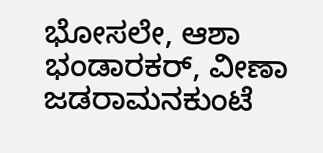ಭೋಸಲೇ, ಆಶಾ ಭಂಡಾರಕರ್, ವೀಣಾ ಜಡರಾಮನಕುಂಟೆ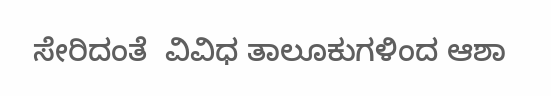ಸೇರಿದಂತೆ  ವಿವಿಧ ತಾಲೂಕುಗಳಿಂದ ಆಶಾ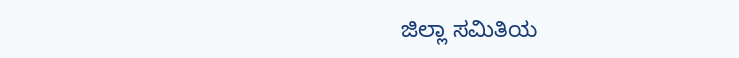ಜಿಲ್ಲಾ ಸಮಿತಿಯ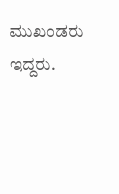ಮುಖಂಡರು ಇದ್ದರು.